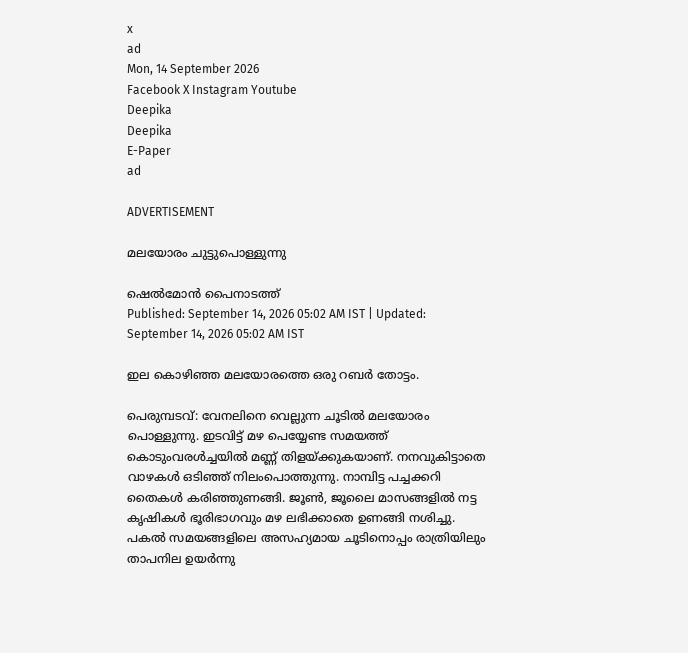x
ad
Mon, 14 September 2026
Facebook X Instagram Youtube
Deepika
Deepika
E-Paper
ad

ADVERTISEMENT

മലയോരം ചുട്ടുപൊള്ളുന്നു

ഷെൽമോൻ പൈനാടത്ത്
Published: September 14, 2026 05:02 AM IST | Updated: September 14, 2026 05:02 AM IST

ഇല കൊഴിഞ്ഞ മലയോരത്തെ ഒരു റബർ തോട്ടം.

പെരുമ്പടവ്: വേനലിനെ വെല്ലുന്ന ചൂടിൽ മലയോരം പൊള്ളുന്നു. ഇടവിട്ട് മഴ പെയ്യേണ്ട സമയത്ത് കൊടുംവരൾച്ചയിൽ മണ്ണ് തിളയ്ക്കുകയാണ്. നനവുകിട്ടാതെ വാഴകൾ ഒടിഞ്ഞ് നിലംപൊത്തുന്നു. നാമ്പിട്ട പച്ചക്കറി തൈകൾ കരിഞ്ഞുണങ്ങി. ജൂൺ, ജൂലൈ മാസങ്ങളിൽ നട്ട കൃഷികൾ ഭൂരിഭാഗവും മഴ ലഭിക്കാതെ ഉണങ്ങി നശിച്ചു. പകൽ സമയങ്ങളിലെ അസഹ്യമായ ചൂടിനൊപ്പം രാത്രിയിലും താപനില ഉയർന്നു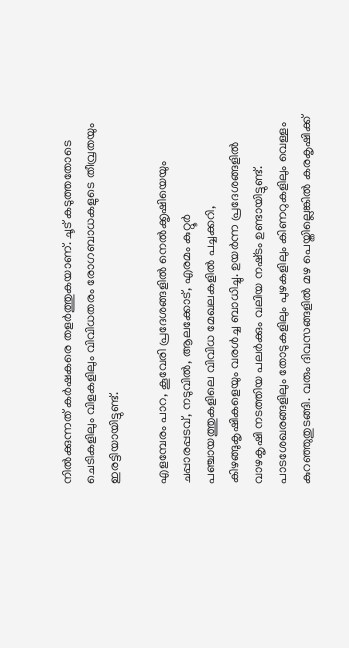നിൽക്കുന്നത് കർഷകരെ തളർത്തുകയാണ്. ചൂട് കടുത്തതോടെ ചെടികളിലും വിളകളിലും വിവിധതരം രോഗബാധകളുടെ തീവ്രതയും ഇരട്ടിയായിട്ടുണ്ട്.

എളമ്പേരം പാറ, കൂവേരി പ്രദേശങ്ങളിൽ നെൽക്കൃഷിയെയും ചപ്പാരപ്പടവ്, നടുവിൽ, ആലക്കോട്, എരമം കുറ്റൂർ പഞ്ചായത്തുകളിലെ വിവിധ മേഖലകളിൽ പച്ചക്കറി, കിഴങ്ങുകൃഷികളെയും വരൾച്ച ബാധിച്ചു. ഉയർന്ന പ്രദേശങ്ങളിൽ വാഴകൃഷി നടത്തിയ പലർക്കും വലിയ നഷ്‌ടം ഉണ്ടായിട്ടുണ്ട്. പാടശേഖരങ്ങളിലും തോടുകളിലും പുഴകളിലും കിണറുകളിലും വെള്ളം കുറഞ്ഞുതുടങ്ങി. വരും ദിവസങ്ങളിൽ മഴ പെയ്തില്ലെങ്കിൽ കരകൃഷിക്ക്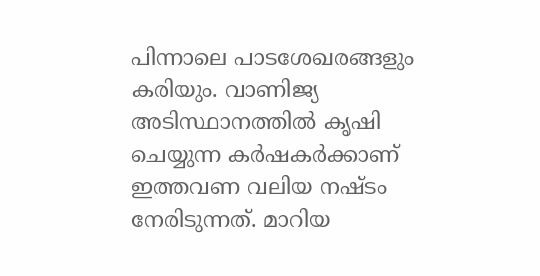പിന്നാലെ പാടശേഖരങ്ങളും കരിയും. വാണിജ്യ അടിസ്ഥാനത്തിൽ കൃഷി ചെയ്യുന്ന കർഷകർക്കാണ് ഇത്തവണ വലിയ നഷ്ടം നേരിടുന്നത്. മാറിയ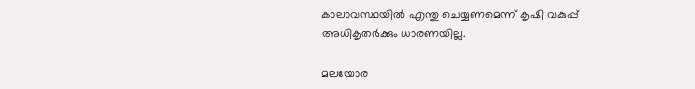കാലാവസ്ഥയിൽ എന്തു ചെയ്യണമെന്ന് കൃഷി വകുപ്പ് അധികൃതർക്കും ധാരണയില്ല.

മലയോര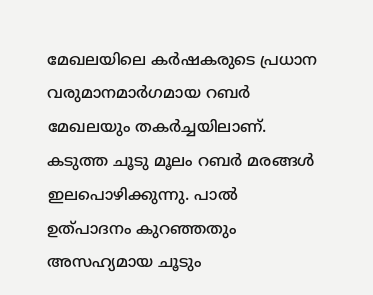മേഖലയിലെ കർഷകരുടെ പ്രധാന വരുമാനമാർഗമായ റബർ മേഖലയും തകർച്ചയിലാണ്. കടുത്ത ചൂടു മൂലം റബർ മരങ്ങൾ ഇലപൊഴിക്കുന്നു. പാൽ ഉത്പാദനം കുറഞ്ഞതും അസഹ്യമായ ചൂടും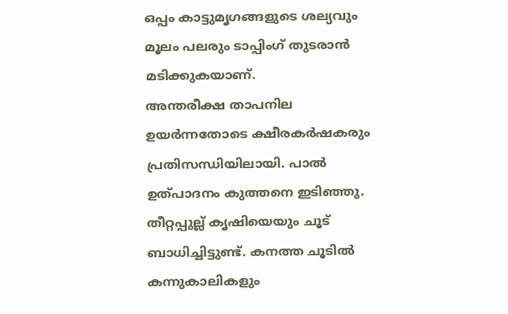ഒപ്പം കാട്ടുമൃഗങ്ങളുടെ ശല്യവും മൂലം പലരും ടാപ്പിംഗ് തുടരാൻ മടിക്കുകയാണ്.
അന്തരീക്ഷ താപനില ഉയർന്നതോടെ ക്ഷീരകർഷകരും പ്രതിസന്ധിയിലായി. പാൽ ഉത്പാദനം കുത്തനെ ഇടിഞ്ഞു. തീറ്റപ്പുല്ല് കൃഷിയെയും ചൂട് ബാധിച്ചിട്ടുണ്ട്. കനത്ത ചൂടിൽ കന്നുകാലികളും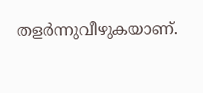തളർന്നുവീഴുകയാണ്.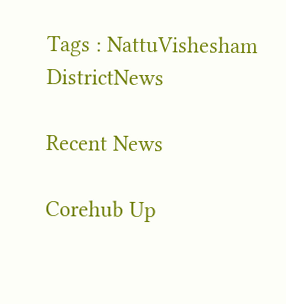Tags : NattuVishesham DistrictNews

Recent News

Corehub Up